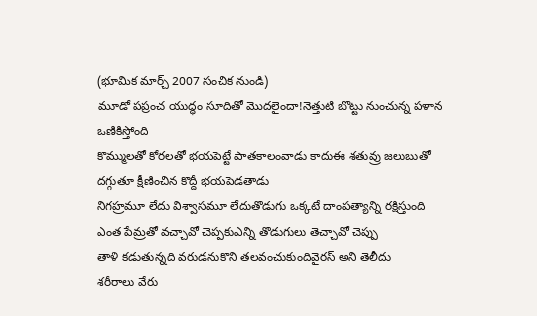(భూమిక మార్చ్ 2007 సంచిక నుండి)
మూడో పప్రంచ యుద్ధం సూదితో మొదలైందా!నెత్తుటి బొట్టు నుంచున్న పళాన ఒణికిస్తోంది
కొమ్ములతో కోరలతో భయపెట్టే పాతకాలంవాడు కాదుఈ శతువ్రు జలుబుతో దగ్గుతూ క్షీణించిన కొద్దీ భయపెడతాడు
నిగహ్రమూ లేదు విశ్వాసమూ లేదుతొడుగు ఒక్కటే దాంపత్యాన్ని రక్షిస్తుంది
ఎంత పేమ్రతో వచ్చావో చెప్పకుఎన్ని తొడుగులు తెచ్చావో చెప్పు
తాళి కడుతున్నది వరుడనుకొని తలవంచుకుందివైరస్ అని తెలీదు
శరీరాలు వేరు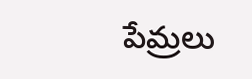పేమ్రలు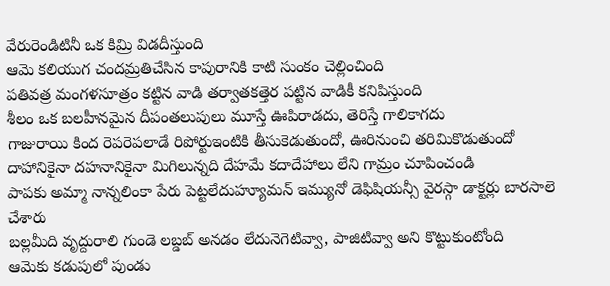వేరురెండిటినీ ఒక కిమ్రి విడదీస్తుంది
ఆమె కలియుగ చందమ్రతిచేసిన కాపురానికి కాటి సుంకం చెల్లించింది
పతివత్ర మంగళసూత్రం కట్టిన వాడి తర్వాతకత్తెర పట్టిన వాడికీ కనిపిస్తుంది
శీలం ఒక బలహీనమైన దీపంతలుపులు మూస్తే ఊపిరాడదు, తెరిస్తే గాలికాగదు
గాజురాయి కింద రెపరెపలాడే రిపోర్టుఇంటికి తీసుకెడుతుందో, ఊరినుంచి తరిమికొడుతుందో
దాహానికైనా దహనానికైనా మిగిలున్నది దేహమే కదాదేహాలు లేని గామ్రం చూపించండి
పాపకు అమ్మా నాన్నలింకా పేరు పెట్టలేదుహ్యూమన్ ఇమ్యునో డెఫిషియన్సీ వైరస్గా డాక్టర్లు బారసాలె చేశారు
బల్లమీది వృద్దురాలి గుండె లబ్డబ్ అనడం లేదునెగెటివ్వా, పాజిటివ్వా అని కొట్టుకుంటోంది
ఆమెకు కడుపులో పుండు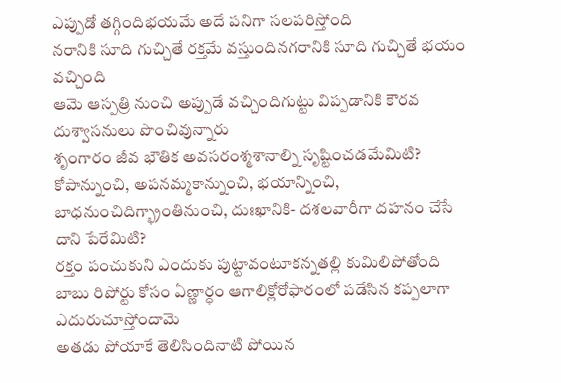ఎప్పుడో తగ్గిందిభయమే అదే పనిగా సలపరిస్తోంది
నరానికి సూది గుచ్చితే రక్తమే వస్తుందినగరానికి సూది గుచ్చితే భయం వచ్చింది
ఆమె ఆస్పత్రి నుంచి అప్పుడే వచ్చిందిగుట్టు విప్పడానికి కౌరవ దుశ్వాసనులు పొంచివున్నారు
శృంగారం జీవ భౌతిక అవసరంశ్మశానాల్ని సృష్టించడమేమిటి?
కోపాన్నుంచి, అపనమ్మకాన్నుంచి, భయాన్నించి, బాధనుంచిదిగ్భ్రాంతినుంచి, దుఃఖానికి- దశలవారీగా దహనం చేసే దాని పేరేమిటి?
రక్తం పంచుకుని ఎందుకు పుట్టావంటూకన్నతల్లి కుమిలిపోతోంది
బాబు రిపోర్టు కోసం ఏణ్ణార్ధం ఆగాలిక్లోరోఫారంలో పడేసిన కప్పలాగా ఎదురుచూస్తోందామె
అతడు పోయాకే తెలిసిందినాటి పోయిన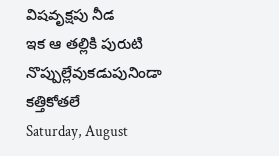విషవృక్షపు నీడ
ఇక ఆ తల్లికి పురుటి నొప్పుల్లేవుకడుపునిండా కత్తికోతలే
Saturday, August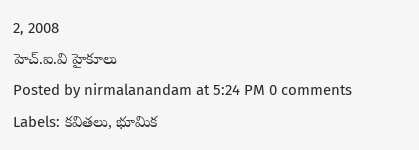2, 2008
హెచ్.ఐ.వి హైకూలు
Posted by nirmalanandam at 5:24 PM 0 comments
Labels: కవితలు, భూమిక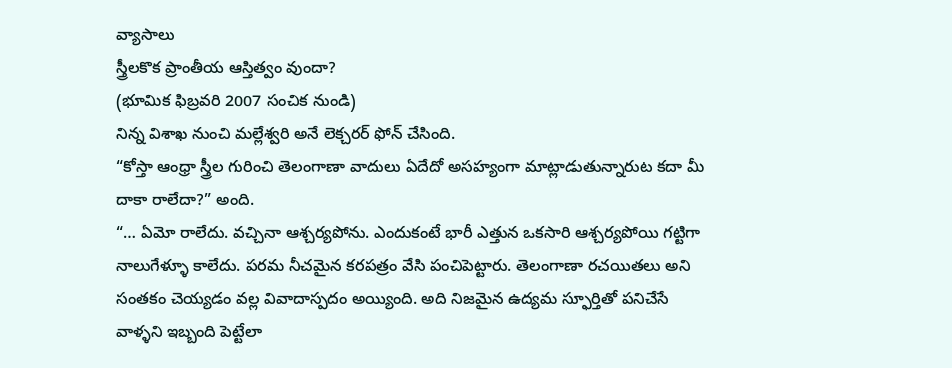వ్యాసాలు
స్త్రీలకొక ప్రాంతీయ ఆస్తిత్వం వుందా?
(భూమిక ఫిబ్రవరి 2007 సంచిక నుండి)
నిన్న విశాఖ నుంచి మల్లేశ్వరి అనే లెక్చరర్ ఫోన్ చేసింది.
“కోస్తా ఆంధ్రా స్త్రీల గురించి తెలంగాణా వాదులు ఏదేదో అసహ్యంగా మాట్లాడుతున్నారుట కదా మీ దాకా రాలేదా?” అంది.
“… ఏమో రాలేదు. వచ్చినా ఆశ్చర్యపోను. ఎందుకంటే భారీ ఎత్తున ఒకసారి ఆశ్చర్యపోయి గట్టిగా నాలుగేళ్ళూ కాలేదు. పరమ నీచమైన కరపత్రం వేసి పంచిపెట్టారు. తెలంగాణా రచయితలు అని సంతకం చెయ్యడం వల్ల వివాదాస్పదం అయ్యింది. అది నిజమైన ఉద్యమ స్ఫూర్తితో పనిచేసే వాళ్ళని ఇబ్బంది పెట్టేలా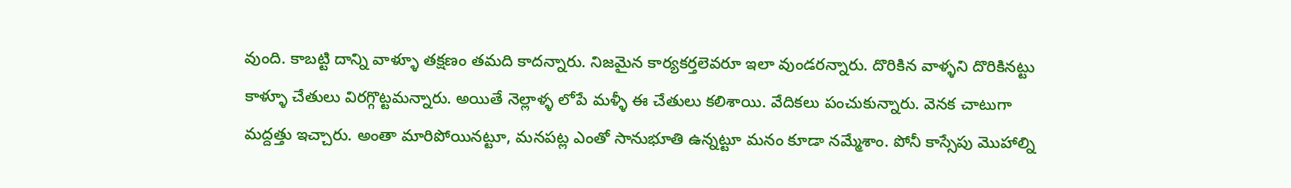వుంది. కాబట్టి దాన్ని వాళ్ళూ తక్షణం తమది కాదన్నారు. నిజమైన కార్యకర్తలెవరూ ఇలా వుండరన్నారు. దొరికిన వాళ్ళని దొరికినట్టు కాళ్ళూ చేతులు విరగ్గొట్టమన్నారు. అయితే నెల్లాళ్ళ లోపే మళ్ళీ ఈ చేతులు కలిశాయి. వేదికలు పంచుకున్నారు. వెనక చాటుగా మద్దత్తు ఇచ్చారు. అంతా మారిపోయినట్టూ, మనపట్ల ఎంతో సానుభూతి ఉన్నట్టూ మనం కూడా నమ్మేశాం. పోనీ కాస్సేపు మొహాల్ని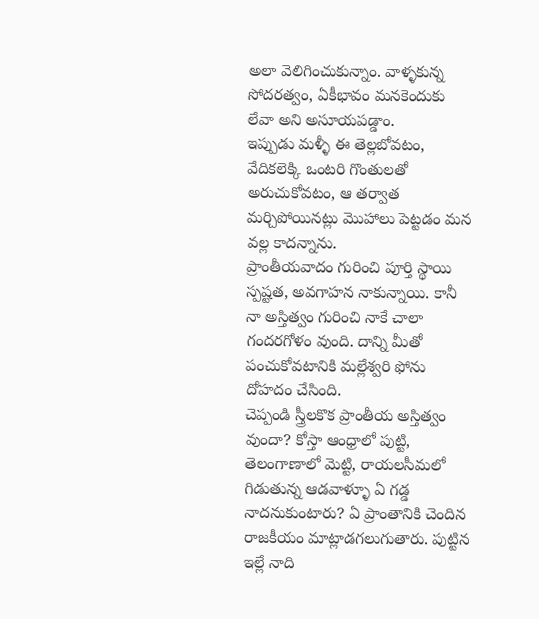అలా వెలిగించుకున్నాం. వాళ్ళకున్న సోదరత్వం, ఏకీభావం మనకెందుకు లేవా అని అసూయపడ్డాం.
ఇప్పుడు మళ్ళీ ఈ తెల్లబోవటం, వేదికలెక్కి ఒంటరి గొంతులతో అరుచుకోవటం, ఆ తర్వాత మర్చిపోయినట్లు మొహాలు పెట్టడం మన వల్ల కాదన్నాను.
ప్రాంతీయవాదం గురించి పూర్తి స్థాయి స్పష్టత, అవగాహన నాకున్నాయి. కానీ నా అస్తిత్వం గురించి నాకే చాలా గందరగోళం వుంది. దాన్ని మీతో పంచుకోవటానికి మల్లేశ్వరి ఫోను దోహదం చేసింది.
చెప్పండి స్త్రీలకొక ప్రాంతీయ అస్తిత్వం వుందా? కోస్తా ఆంధ్రాలో పుట్టి, తెలంగాణాలో మెట్టి, రాయలసీమలో గిడుతున్న ఆడవాళ్ళూ ఏ గడ్డ నాదనుకుంటారు? ఏ ప్రాంతానికి చెందిన రాజకీయం మాట్లాడగలుగుతారు. పుట్టిన ఇల్లే నాది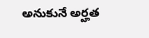అనుకునే అర్హత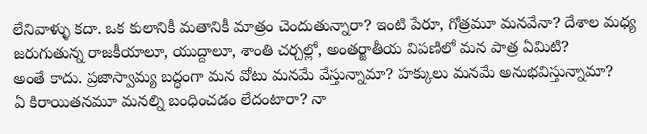లేనివాళ్ళు కదా. ఒక కులానికీ మతానికీ మాత్రం చెందుతున్నారా? ఇంటి పేరూ, గోత్రమూ మనవేనా? దేశాల మధ్య జరుగుతున్న రాజకీయాలూ, యుద్దాలూ, శాంతి చర్చల్లో, అంతర్జాతీయ విపణిలో మన పాత్ర ఏమిటి?
అంతే కాదు. ప్రజాస్వామ్య బద్ధంగా మన వోటు మనమే వేస్తున్నామా? హక్కులు మనమే అనుభవిస్తున్నామా?
ఏ కిరాయితనమూ మనల్ని బంధించడం లేదంటారా? నా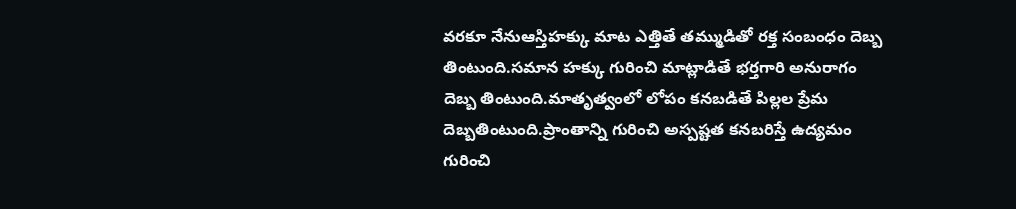వరకూ నేనుఆస్తిహక్కు మాట ఎత్తితే తమ్ముడితో రక్త సంబంధం దెబ్బ తింటుంది.సమాన హక్కు గురించి మాట్లాడితే భర్తగారి అనురాగం దెబ్బ తింటుంది.మాతృత్వంలో లోపం కనబడితే పిల్లల ప్రేమ దెబ్బతింటుంది.ప్రాంతాన్ని గురించి అస్పష్టత కనబరిస్తే ఉద్యమం గురించి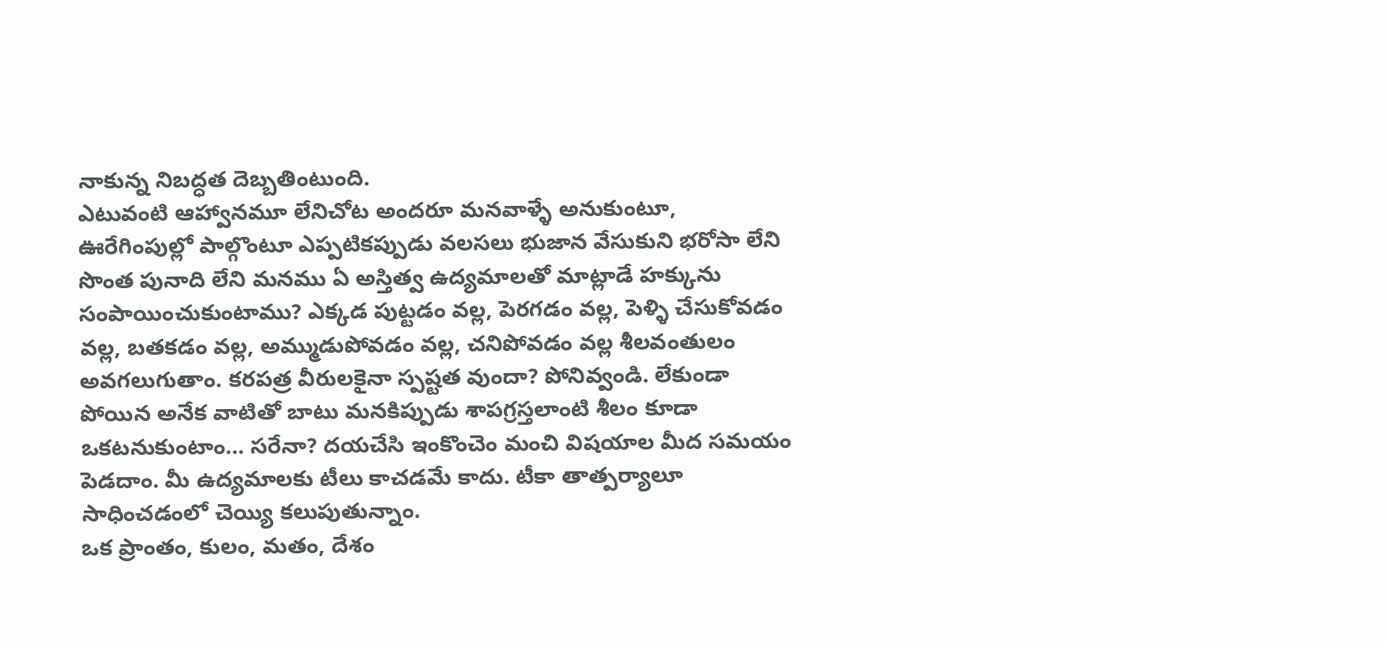నాకున్న నిబద్ధత దెబ్బతింటుంది.
ఎటువంటి ఆహ్వానమూ లేనిచోట అందరూ మనవాళ్ళే అనుకుంటూ, ఊరేగింపుల్లో పాల్గొంటూ ఎప్పటికప్పుడు వలసలు భుజాన వేసుకుని భరోసా లేని సొంత పునాది లేని మనము ఏ అస్తిత్వ ఉద్యమాలతో మాట్లాడే హక్కును సంపాయించుకుంటాము? ఎక్కడ పుట్టడం వల్ల, పెరగడం వల్ల, పెళ్ళి చేసుకోవడం వల్ల, బతకడం వల్ల, అమ్ముడుపోవడం వల్ల, చనిపోవడం వల్ల శీలవంతులం అవగలుగుతాం. కరపత్ర వీరులకైనా స్పష్టత వుందా? పోనివ్వండి. లేకుండా పోయిన అనేక వాటితో బాటు మనకిప్పుడు శాపగ్రస్తలాంటి శీలం కూడా ఒకటనుకుంటాం… సరేనా? దయచేసి ఇంకొంచెం మంచి విషయాల మీద సమయం పెడదాం. మీ ఉద్యమాలకు టీలు కాచడమే కాదు. టీకా తాత్పర్యాలూ సాధించడంలో చెయ్యి కలుపుతున్నాం.
ఒక ప్రాంతం, కులం, మతం, దేశం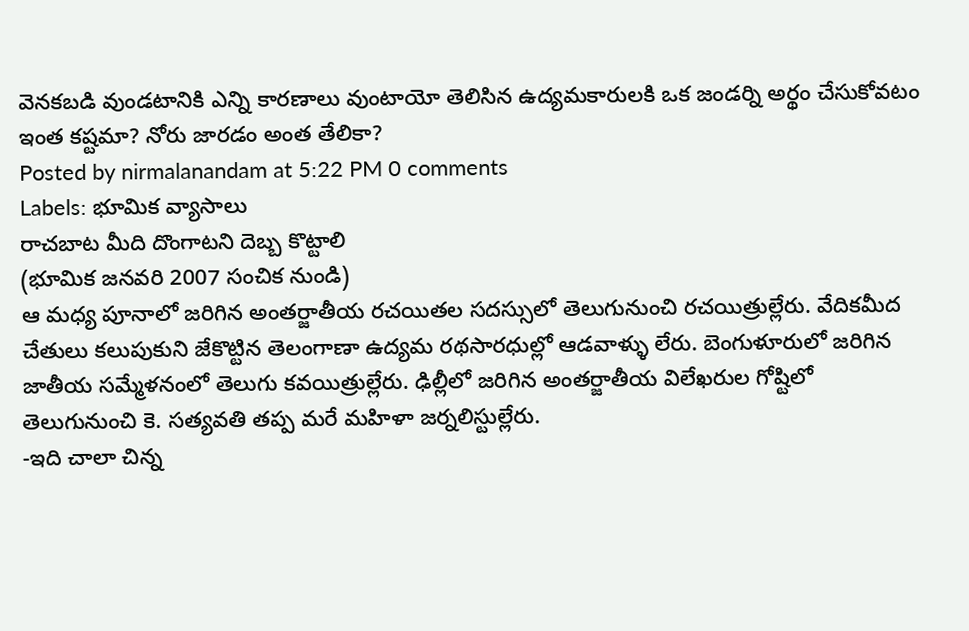వెనకబడి వుండటానికి ఎన్ని కారణాలు వుంటాయో తెలిసిన ఉద్యమకారులకి ఒక జండర్ని అర్థం చేసుకోవటం ఇంత కష్టమా? నోరు జారడం అంత తేలికా?
Posted by nirmalanandam at 5:22 PM 0 comments
Labels: భూమిక వ్యాసాలు
రాచబాట మీది దొంగాటని దెబ్బ కొట్టాలి
(భూమిక జనవరి 2007 సంచిక నుండి)
ఆ మధ్య పూనాలో జరిగిన అంతర్జాతీయ రచయితల సదస్సులో తెలుగునుంచి రచయిత్రుల్లేరు. వేదికమీద చేతులు కలుపుకుని జేకొట్టిన తెలంగాణా ఉద్యమ రథసారధుల్లో ఆడవాళ్ళు లేరు. బెంగుళూరులో జరిగిన జాతీయ సమ్మేళనంలో తెలుగు కవయిత్రుల్లేరు. ఢిల్లీలో జరిగిన అంతర్జాతీయ విలేఖరుల గోష్టిలో తెలుగునుంచి కె. సత్యవతి తప్ప మరే మహిళా జర్నలిస్టుల్లేరు.
-ఇది చాలా చిన్న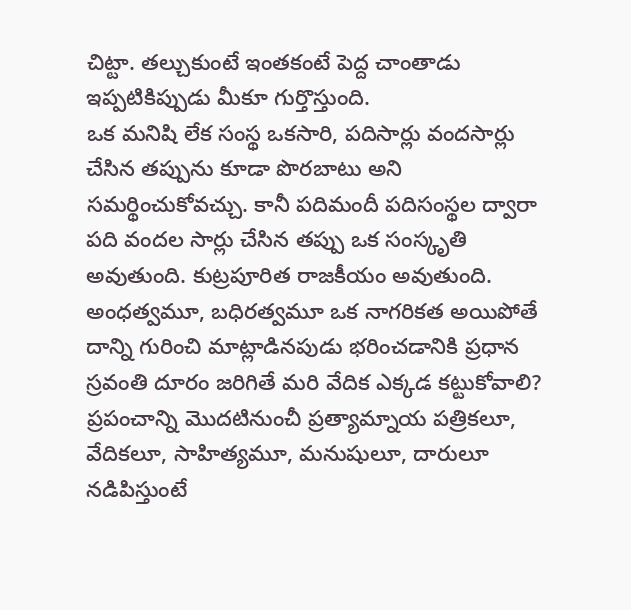చిట్టా. తల్చుకుంటే ఇంతకంటే పెద్ద చాంతాడు ఇప్పటికిప్పుడు మీకూ గుర్తొస్తుంది.
ఒక మనిషి లేక సంస్థ ఒకసారి, పదిసార్లు వందసార్లు చేసిన తప్పును కూడా పొరబాటు అని సమర్థించుకోవచ్చు. కానీ పదిమందీ పదిసంస్థల ద్వారా పది వందల సార్లు చేసిన తప్పు ఒక సంస్కృతి అవుతుంది. కుట్రపూరిత రాజకీయం అవుతుంది. అంధత్వమూ, బధిరత్వమూ ఒక నాగరికత అయిపోతే దాన్ని గురించి మాట్లాడినపుడు భరించడానికి ప్రధాన స్రవంతి దూరం జరిగితే మరి వేదిక ఎక్కడ కట్టుకోవాలి?
ప్రపంచాన్ని మొదటినుంచీ ప్రత్యామ్నాయ పత్రికలూ, వేదికలూ, సాహిత్యమూ, మనుషులూ, దారులూ నడిపిస్తుంటే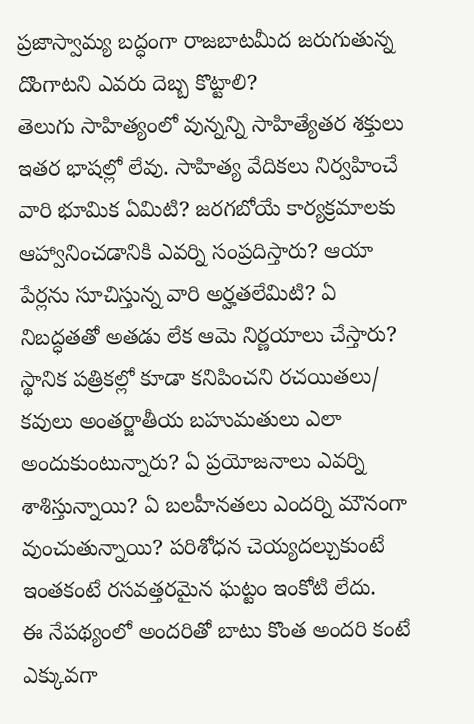ప్రజాస్వామ్య బద్ధంగా రాజబాటమీద జరుగుతున్న దొంగాటని ఎవరు దెబ్బ కొట్టాలి?
తెలుగు సాహిత్యంలో వున్నన్ని సాహిత్యేతర శక్తులు ఇతర భాషల్లో లేవు. సాహిత్య వేదికలు నిర్వహించే వారి భూమిక ఏమిటి? జరగబోయే కార్యక్రమాలకు ఆహ్వానించడానికి ఎవర్ని సంప్రదిస్తారు? ఆయా పేర్లను సూచిస్తున్న వారి అర్హతలేమిటి? ఏ నిబద్ధతతో అతడు లేక ఆమె నిర్ణయాలు చేస్తారు? స్థానిక పత్రికల్లో కూడా కనిపించని రచయితలు/ కవులు అంతర్జాతీయ బహుమతులు ఎలా అందుకుంటున్నారు? ఏ ప్రయోజనాలు ఎవర్ని శాశిస్తున్నాయి? ఏ బలహీనతలు ఎందర్ని మౌనంగా వుంచుతున్నాయి? పరిశోధన చెయ్యదల్చుకుంటే ఇంతకంటే రసవత్తరమైన ఘట్టం ఇంకోటి లేదు.
ఈ నేపథ్యంలో అందరితో బాటు కొంత అందరి కంటే ఎక్కువగా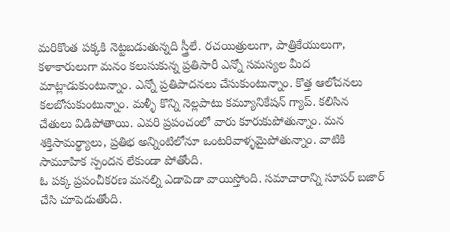మరికొంత పక్కకి నెట్టబడుతున్నది స్త్రీలే. రచయిత్రులుగా, పాత్రికేయులుగా, కళాకారులుగా మనం కలుసుకున్న ప్రతిసారీ ఎన్నో సమస్యల మీద మాట్లాడుకుంటున్నాం. ఎన్నో ప్రతిపాదనలు చేసుకుంటున్నాం. కొత్త ఆలోచనలు కలబోసుకుంటున్నాం. మళ్ళీ కొన్ని నెల్లపాటు కమ్యూనికేషన్ గ్యాప్. కలిసిన చేతులు విడిపోతాయి. ఎవరి ప్రపంచంలో వారు కూరుకుపోతున్నాం. మన శక్తిసామర్థ్యాలు, ప్రతిభ అన్నింటిలోనూ ఒంటరివాళ్ళమైపోతున్నాం. వాటికి సామూహిక స్పందన లేకుండా పోతోంది.
ఓ పక్క ప్రపంచీకరణ మనల్ని ఎడాపెడా వాయిస్తోంది. సమాచారాన్ని సూపర్ బజార్ చేసి చూపెడుతోంది.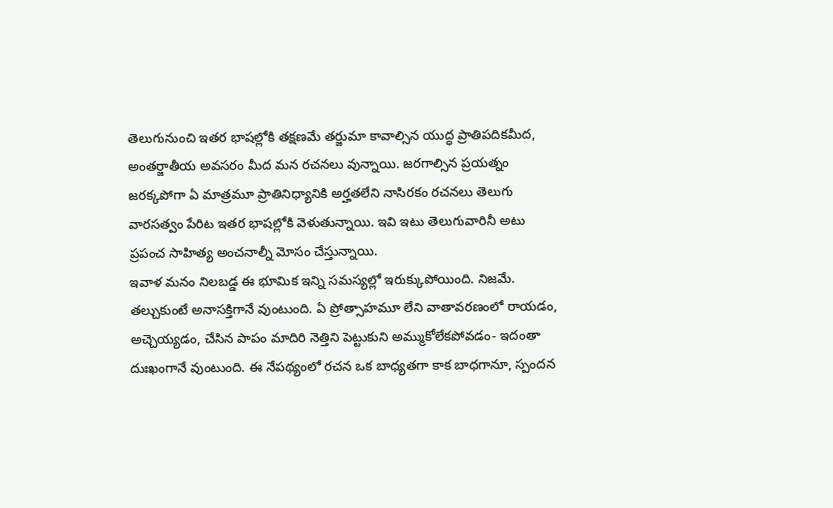తెలుగునుంచి ఇతర భాషల్లోకి తక్షణమే తర్జుమా కావాల్సిన యుద్ధ ప్రాతిపదికమీద, అంతర్జాతీయ అవసరం మీద మన రచనలు వున్నాయి. జరగాల్సిన ప్రయత్నం జరక్కపోగా ఏ మాత్రమూ ప్రాతినిధ్యానికి అర్హతలేని నాసిరకం రచనలు తెలుగు వారసత్వం పేరిట ఇతర భాషల్లోకి వెళుతున్నాయి. ఇవి ఇటు తెలుగువారినీ అటు ప్రపంచ సాహిత్య అంచనాల్నీ మోసం చేస్తున్నాయి.
ఇవాళ మనం నిలబడ్డ ఈ భూమిక ఇన్ని సమస్యల్లో ఇరుక్కుపోయింది. నిజమే. తల్చుకుంటే అనాసక్తిగానే వుంటుంది. ఏ ప్రోత్సాహమూ లేని వాతావరణంలో రాయడం, అచ్చెయ్యడం, చేసిన పాపం మాదిరి నెత్తిని పెట్టుకుని అమ్ముకోలేకపోవడం- ఇదంతా దుఃఖంగానే వుంటుంది. ఈ నేపథ్యంలో రచన ఒక బాధ్యతగా కాక బాధగానూ, స్పందన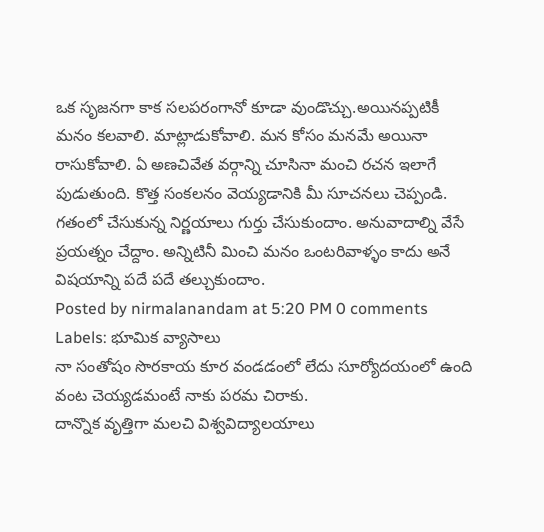ఒక సృజనగా కాక సలపరంగానో కూడా వుండొచ్చు.అయినప్పటికీ మనం కలవాలి. మాట్లాడుకోవాలి. మన కోసం మనమే అయినా రాసుకోవాలి. ఏ అణచివేత వర్గాన్ని చూసినా మంచి రచన ఇలాగే పుడుతుంది. కొత్త సంకలనం వెయ్యడానికి మీ సూచనలు చెప్పండి. గతంలో చేసుకున్న నిర్ణయాలు గుర్తు చేసుకుందాం. అనువాదాల్ని వేసే ప్రయత్నం చేద్దాం. అన్నిటినీ మించి మనం ఒంటరివాళ్ళం కాదు అనే విషయాన్ని పదే పదే తల్చుకుందాం.
Posted by nirmalanandam at 5:20 PM 0 comments
Labels: భూమిక వ్యాసాలు
నా సంతోషం సొరకాయ కూర వండడంలో లేదు సూర్యోదయంలో ఉంది
వంట చెయ్యడమంటే నాకు పరమ చిరాకు.
దాన్నొక వృత్తిగా మలచి విశ్వవిద్యాలయాలు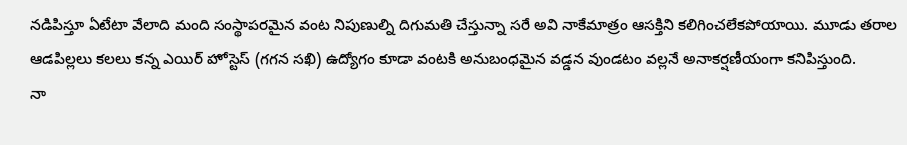నడిపిస్తూ ఏటేటా వేలాది మంది సంస్థాపరమైన వంట నిపుణుల్ని దిగుమతి చేస్తున్నా సరే అవి నాకేమాత్రం ఆసక్తిని కలిగించలేకపోయాయి. మూడు తరాల ఆడపిల్లలు కలలు కన్న ఎయిర్ హోస్టెస్ (గగన సఖి) ఉద్యోగం కూడా వంటకి అనుబంధమైన వడ్డన వుండటం వల్లనే అనాకర్షణీయంగా కనిపిస్తుంది.
నా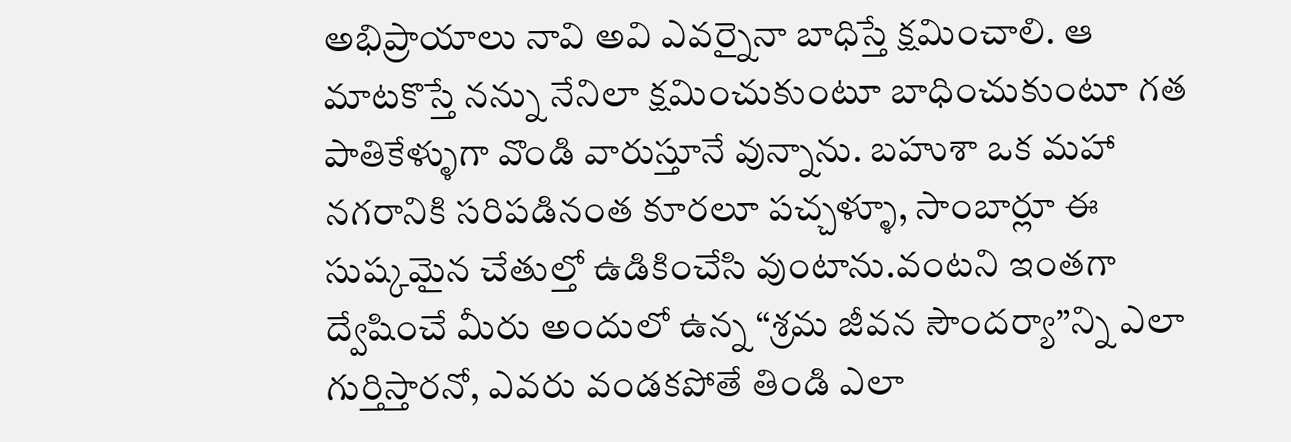అభిప్రాయాలు నావి అవి ఎవర్నైనా బాధిస్తే క్షమించాలి. ఆ మాటకొస్తే నన్ను నేనిలా క్షమించుకుంటూ బాధించుకుంటూ గత పాతికేళ్ళుగా వొండి వారుస్తూనే వున్నాను. బహుశా ఒక మహా నగరానికి సరిపడినంత కూరలూ పచ్చళ్ళూ, సాంబార్లూ ఈ సుష్కమైన చేతుల్తో ఉడికించేసి వుంటాను.వంటని ఇంతగా ద్వేషించే మీరు అందులో ఉన్న “శ్రమ జీవన సౌందర్యా”న్ని ఎలా గుర్తిస్తారనో, ఎవరు వండకపోతే తిండి ఎలా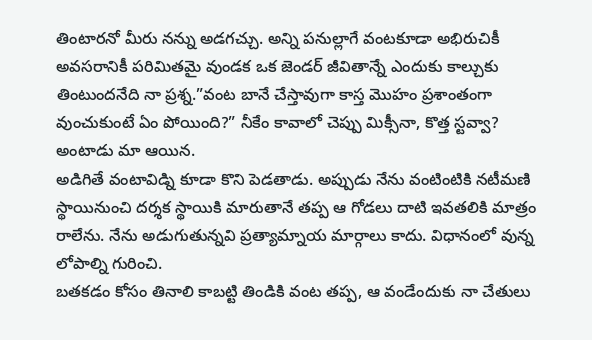తింటారనో మీరు నన్ను అడగచ్చు. అన్ని పనుల్లాగే వంటకూడా అభిరుచికీ అవసరానికీ పరిమితమై వుండక ఒక జెండర్ జీవితాన్నే ఎందుకు కాల్చుకు తింటుందనేది నా ప్రశ్న.”వంట బానే చేస్తావుగా కాస్త మొహం ప్రశాంతంగా వుంచుకుంటే ఏం పోయింది?” నీకేం కావాలో చెప్పు మిక్సీనా, కొత్త స్టవ్వా? అంటాడు మా ఆయిన.
అడిగితే వంటావిడ్ని కూడా కొని పెడతాడు. అప్పుడు నేను వంటింటికి నటీమణి స్థాయినుంచి దర్శక స్థాయికి మారుతానే తప్ప ఆ గోడలు దాటి ఇవతలికి మాత్రం రాలేను. నేను అడుగుతున్నవి ప్రత్యామ్నాయ మార్గాలు కాదు. విధానంలో వున్న లోపాల్ని గురించి.
బతకడం కోసం తినాలి కాబట్టి తిండికి వంట తప్ప, ఆ వండేందుకు నా చేతులు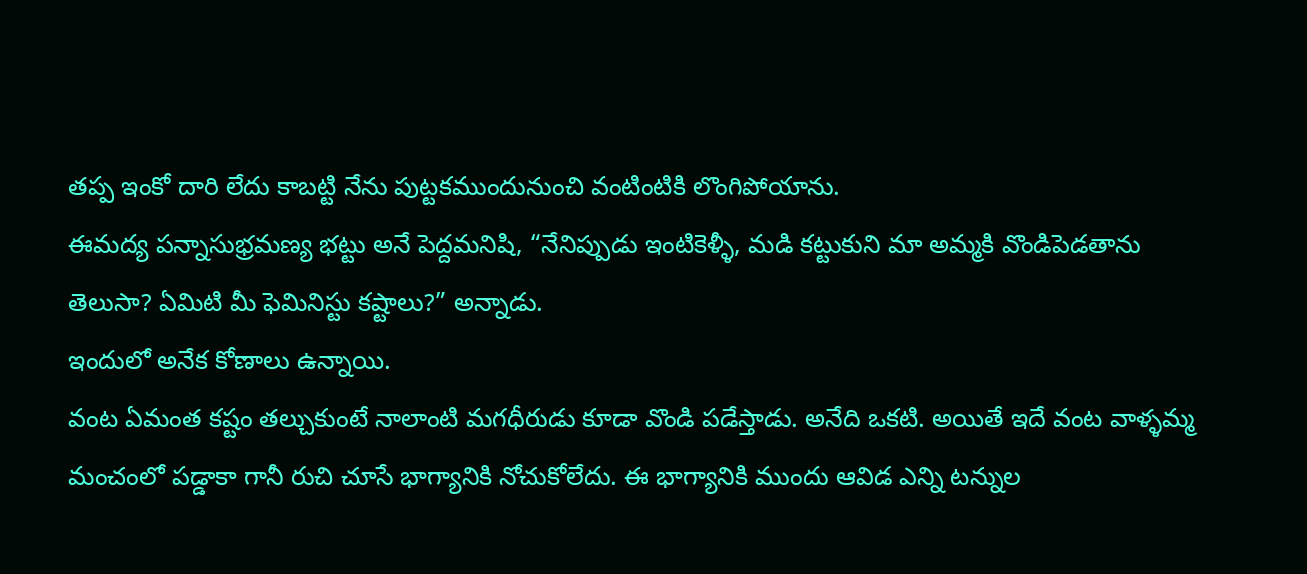తప్ప ఇంకో దారి లేదు కాబట్టి నేను పుట్టకముందునుంచి వంటింటికి లొంగిపోయాను.
ఈమద్య పన్నాసుభ్రమణ్య భట్టు అనే పెద్దమనిషి, “నేనిప్పుడు ఇంటికెళ్ళీ, మడి కట్టుకుని మా అమ్మకి వొండిపెడతాను తెలుసా? ఏమిటి మీ ఫెమినిస్టు కష్టాలు?” అన్నాడు.
ఇందులో అనేక కోణాలు ఉన్నాయి.
వంట ఏమంత కష్టం తల్చుకుంటే నాలాంటి మగధీరుడు కూడా వొండి పడేస్తాడు. అనేది ఒకటి. అయితే ఇదే వంట వాళ్ళమ్మ మంచంలో పడ్డాకా గానీ రుచి చూసే భాగ్యానికి నోచుకోలేదు. ఈ భాగ్యానికి ముందు ఆవిడ ఎన్ని టన్నుల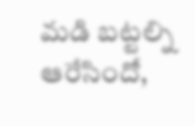మడి బట్టల్ని ఆరేసిందో,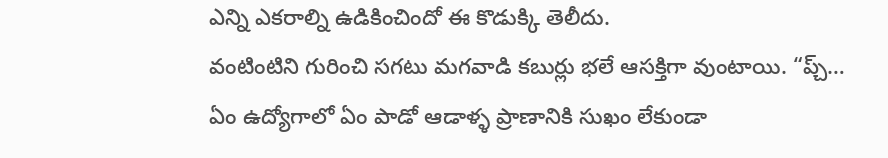ఎన్ని ఎకరాల్ని ఉడికించిందో ఈ కొడుక్కి తెలీదు.
వంటింటిని గురించి సగటు మగవాడి కబుర్లు భలే ఆసక్తిగా వుంటాయి. “ప్చ్… ఏం ఉద్యోగాలో ఏం పాడో ఆడాళ్ళ ప్రాణానికి సుఖం లేకుండా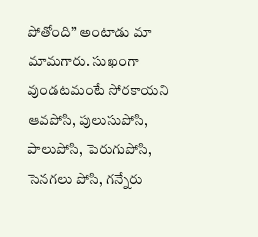పోతోంది” అంటాడు మా మామగారు. సుఖంగా వుండటమంటే సోరకాయని ఆవపోసి, పులుసుపోసి, పాలుపోసి, పెరుగుపోసి, సెనగలు పోసి, గన్నేరు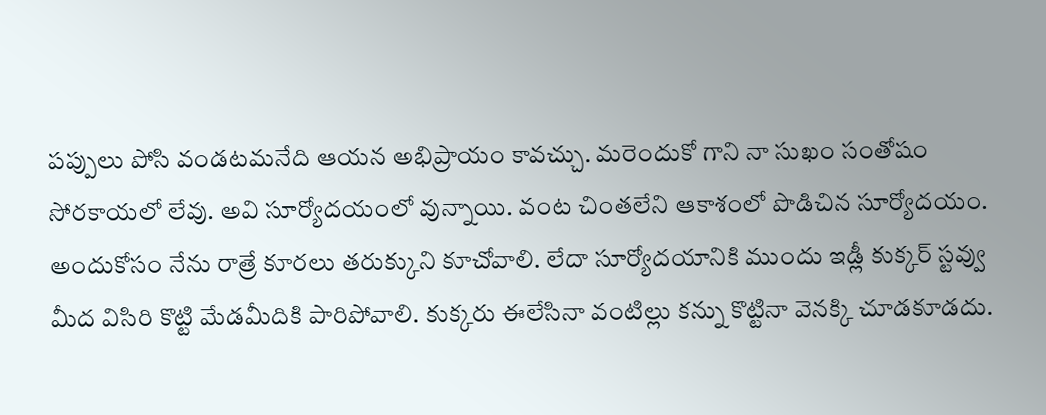పప్పులు పోసి వండటమనేది ఆయన అభిప్రాయం కావచ్చు. మరెందుకో గాని నా సుఖం సంతోషం సోరకాయలో లేవు. అవి సూర్యోదయంలో వున్నాయి. వంట చింతలేని ఆకాశంలో పొడిచిన సూర్యోదయం.
అందుకోసం నేను రాత్రే కూరలు తరుక్కుని కూచోవాలి. లేదా సూర్యోదయానికి ముందు ఇడ్లీ కుక్కర్ స్టవ్వు మీద విసిరి కొట్టి మేడమీదికి పారిపోవాలి. కుక్కరు ఈలేసినా వంటిల్లు కన్ను కొట్టినా వెనక్కి చూడకూడదు.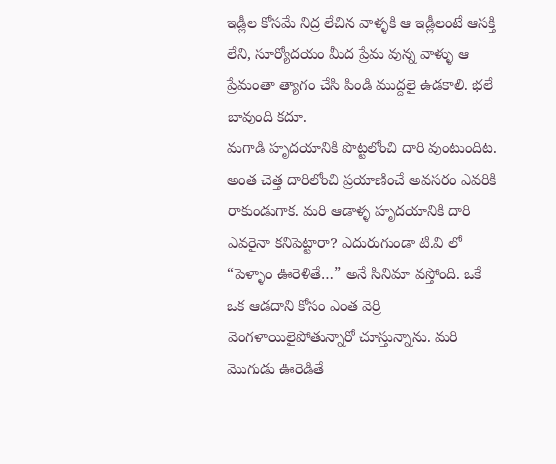ఇడ్లీల కోసమే నిద్ర లేచిన వాళ్ళకి ఆ ఇడ్లీలంటే ఆసక్తి లేని, సూర్యోదయం మీద ప్రేమ వున్న వాళ్ళు ఆ ప్రేమంతా త్యాగం చేసి పిండి ముద్దలై ఉడకాలి. భలే బావుంది కదూ.
మగాడి హృదయానికి పొట్టలోంచి దారి వుంటుందిట. అంత చెత్త దారిలోంచి ప్రయాణించే అవసరం ఎవరికి రాకుండుగాక. మరి ఆడాళ్ళ హృదయానికి దారి ఎవరైనా కనిపెట్టారా? ఎదురుగుండా టి.వి లో “పెళ్ళాం ఊరెళితే…” అనే సినిమా వస్తోంది. ఒకే ఒక ఆడదాని కోసం ఎంత వెర్రి వెంగళాయిలైపోతున్నారో చూస్తున్నాను. మరి మొగుడు ఊరెడితే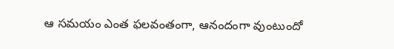ఆ సమయం ఎంత ఫలవంతంగా, ఆనందంగా వుంటుందో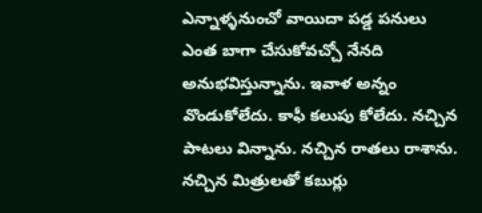ఎన్నాళ్ళనుంచో వాయిదా పడ్డ పనులు ఎంత బాగా చేసుకోవచ్చో నేనది అనుభవిస్తున్నాను. ఇవాళ అన్నం వొండుకోలేదు. కాఫీ కలుపు కోలేదు. నచ్చిన పాటలు విన్నాను. నచ్చిన రాతలు రాశాను. నచ్చిన మిత్రులతో కబుర్లు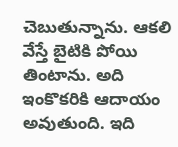చెబుతున్నాను. ఆకలి వేస్తే బైటికి పోయి తింటాను. అది ఇంకొకరికి ఆదాయం అవుతుంది. ఇది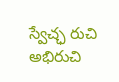స్వేచ్ఛ రుచి అభిరుచి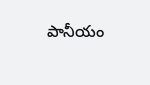పానీయం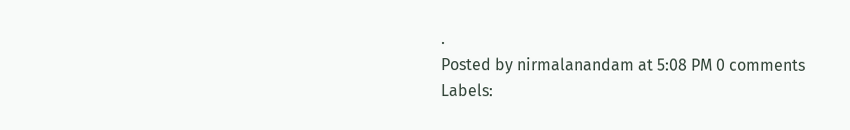.
Posted by nirmalanandam at 5:08 PM 0 comments
Labels: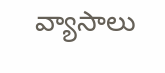వ్యాసాలు